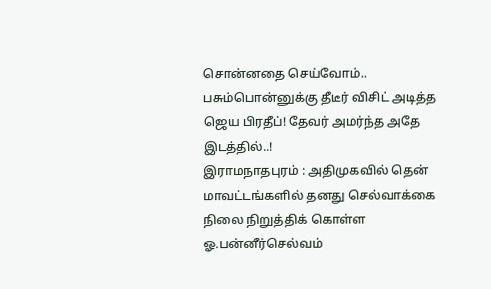சொன்னதை செய்வோம்.. பசும்பொன்னுக்கு தீடீர் விசிட் அடித்த ஜெய பிரதீப்! தேவர் அமர்ந்த அதே இடத்தில்..!
இராமநாதபுரம் : அதிமுகவில் தென் மாவட்டங்களில் தனது செல்வாக்கை நிலை நிறுத்திக் கொள்ள ஓ.பன்னீர்செல்வம்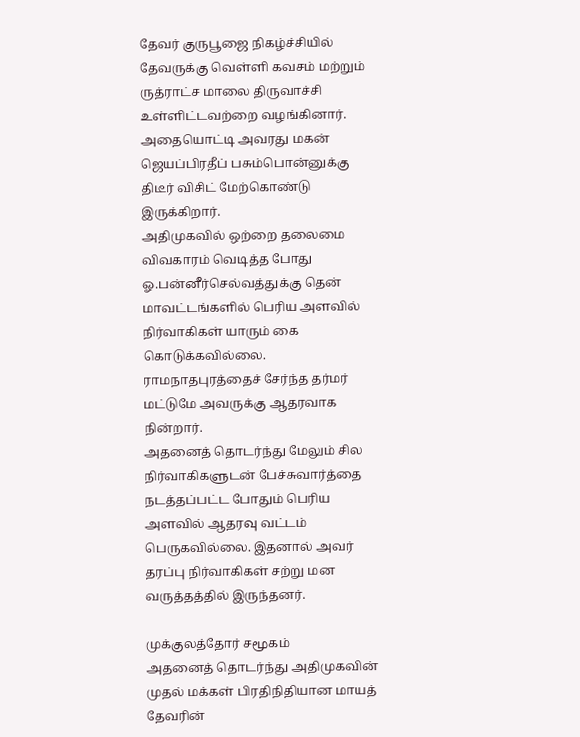தேவர் குருபூஜை நிகழ்ச்சியில் தேவருக்கு வெள்ளி கவசம் மற்றும் ருத்ராட்ச மாலை திருவாச்சி உள்ளிட்டவற்றை வழங்கினார். அதையொட்டி அவரது மகன் ஜெயப்பிரதீப் பசும்பொன்னுக்கு திடீர் விசிட் மேற்கொண்டு இருக்கிறார்.
அதிமுகவில் ஒற்றை தலைமை விவகாரம் வெடித்த போது ஓ.பன்னீர்செல்வத்துக்கு தென் மாவட்டங்களில் பெரிய அளவில் நிர்வாகிகள் யாரும் கை கொடுக்கவில்லை. ராமநாதபுரத்தைச் சேர்ந்த தர்மர் மட்டுமே அவருக்கு ஆதரவாக நின்றார்.
அதனைத் தொடர்ந்து மேலும் சில நிர்வாகிகளுடன் பேச்சுவார்த்தை நடத்தப்பட்ட போதும் பெரிய அளவில் ஆதரவு வட்டம் பெருகவில்லை. இதனால் அவர் தரப்பு நிர்வாகிகள் சற்று மன வருத்தத்தில் இருந்தனர்.

முக்குலத்தோர் சமூகம்
அதனைத் தொடர்ந்து அதிமுகவின் முதல் மக்கள் பிரதிநிதியான மாயத் தேவரின்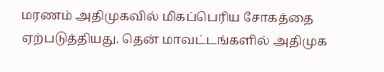மரணம் அதிமுகவில் மிகப்பெரிய சோகத்தை ஏற்படுத்தியது. தென் மாவட்டங்களில் அதிமுக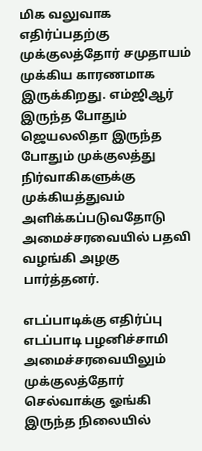மிக வலுவாக எதிர்ப்பதற்கு முக்குலத்தோர் சமுதாயம் முக்கிய காரணமாக இருக்கிறது. எம்ஜிஆர் இருந்த போதும் ஜெயலலிதா இருந்த போதும் முக்குலத்து நிர்வாகிகளுக்கு முக்கியத்துவம் அளிக்கப்படுவதோடு அமைச்சரவையில் பதவி வழங்கி அழகு பார்த்தனர்.

எடப்பாடிக்கு எதிர்ப்பு
எடப்பாடி பழனிச்சாமி அமைச்சரவையிலும் முக்குலத்தோர் செல்வாக்கு ஓங்கி இருந்த நிலையில்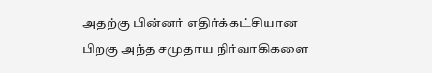அதற்கு பின்னர் எதிர்க்கட்சியான பிறகு அந்த சமுதாய நிர்வாகிகளை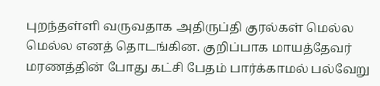புறந்தள்ளி வருவதாக அதிருப்தி குரல்கள் மெல்ல மெல்ல எனத் தொடங்கின. குறிப்பாக மாயத்தேவர் மரணத்தின் போது கட்சி பேதம் பார்க்காமல் பல்வேறு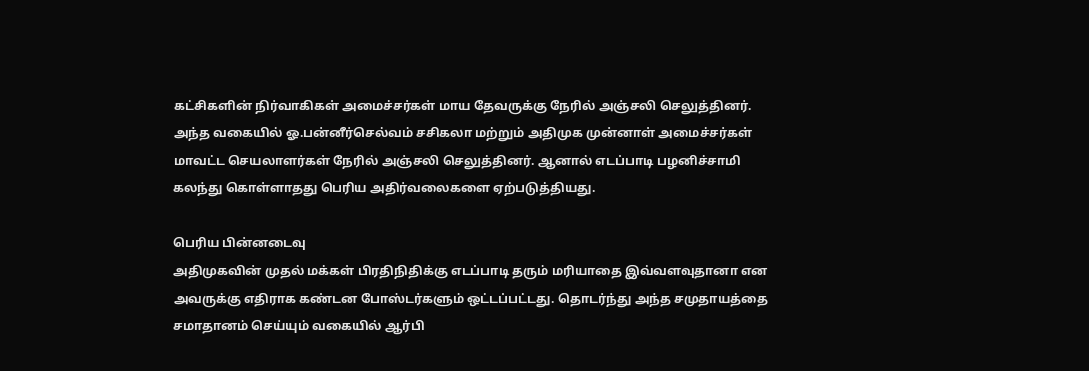கட்சிகளின் நிர்வாகிகள் அமைச்சர்கள் மாய தேவருக்கு நேரில் அஞ்சலி செலுத்தினர். அந்த வகையில் ஓ.பன்னீர்செல்வம் சசிகலா மற்றும் அதிமுக முன்னாள் அமைச்சர்கள் மாவட்ட செயலாளர்கள் நேரில் அஞ்சலி செலுத்தினர். ஆனால் எடப்பாடி பழனிச்சாமி கலந்து கொள்ளாதது பெரிய அதிர்வலைகளை ஏற்படுத்தியது.

பெரிய பின்னடைவு
அதிமுகவின் முதல் மக்கள் பிரதிநிதிக்கு எடப்பாடி தரும் மரியாதை இவ்வளவுதானா என அவருக்கு எதிராக கண்டன போஸ்டர்களும் ஒட்டப்பட்டது. தொடர்ந்து அந்த சமுதாயத்தை சமாதானம் செய்யும் வகையில் ஆர்பி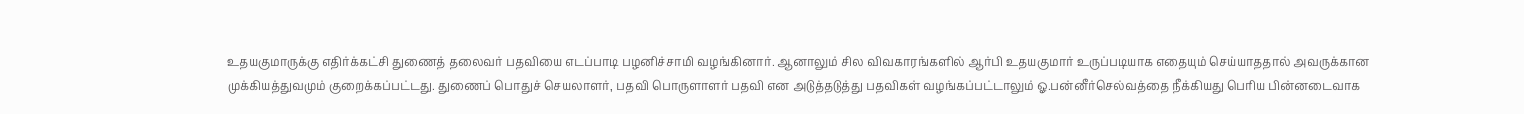உதயகுமாருக்கு எதிர்க்கட்சி துணைத் தலைவர் பதவியை எடப்பாடி பழனிச்சாமி வழங்கினார். ஆனாலும் சில விவகாரங்களில் ஆர்பி உதயகுமார் உருப்படியாக எதையும் செய்யாததால் அவருக்கான முக்கியத்துவமும் குறைக்கப்பட்டது. துணைப் பொதுச் செயலாளர், பதவி பொருளாளர் பதவி என அடுத்தடுத்து பதவிகள் வழங்கப்பட்டாலும் ஓ.பன்னீர்செல்வத்தை நீக்கியது பெரிய பின்னடைவாக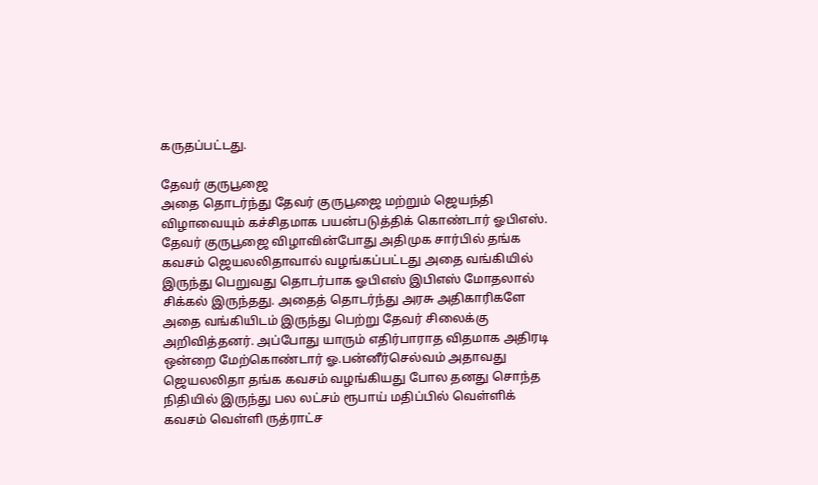கருதப்பட்டது.

தேவர் குருபூஜை
அதை தொடர்ந்து தேவர் குருபூஜை மற்றும் ஜெயந்தி விழாவையும் கச்சிதமாக பயன்படுத்திக் கொண்டார் ஓபிஎஸ். தேவர் குருபூஜை விழாவின்போது அதிமுக சார்பில் தங்க கவசம் ஜெயலலிதாவால் வழங்கப்பட்டது அதை வங்கியில் இருந்து பெறுவது தொடர்பாக ஓபிஎஸ் இபிஎஸ் மோதலால் சிக்கல் இருந்தது. அதைத் தொடர்ந்து அரசு அதிகாரிகளே அதை வங்கியிடம் இருந்து பெற்று தேவர் சிலைக்கு அறிவித்தனர். அப்போது யாரும் எதிர்பாராத விதமாக அதிரடி ஒன்றை மேற்கொண்டார் ஓ.பன்னீர்செல்வம் அதாவது ஜெயலலிதா தங்க கவசம் வழங்கியது போல தனது சொந்த நிதியில் இருந்து பல லட்சம் ரூபாய் மதிப்பில் வெள்ளிக் கவசம் வெள்ளி ருத்ராட்ச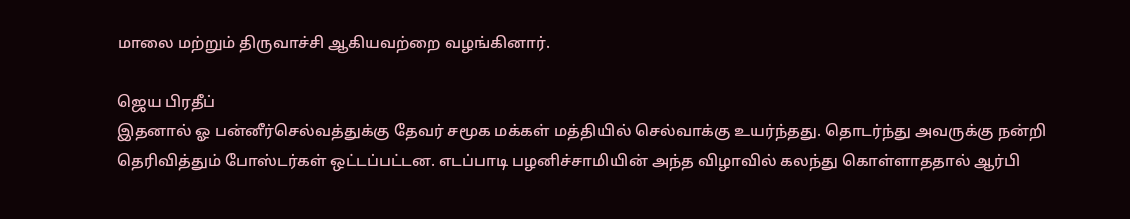மாலை மற்றும் திருவாச்சி ஆகியவற்றை வழங்கினார்.

ஜெய பிரதீப்
இதனால் ஓ பன்னீர்செல்வத்துக்கு தேவர் சமூக மக்கள் மத்தியில் செல்வாக்கு உயர்ந்தது. தொடர்ந்து அவருக்கு நன்றி தெரிவித்தும் போஸ்டர்கள் ஒட்டப்பட்டன. எடப்பாடி பழனிச்சாமியின் அந்த விழாவில் கலந்து கொள்ளாததால் ஆர்பி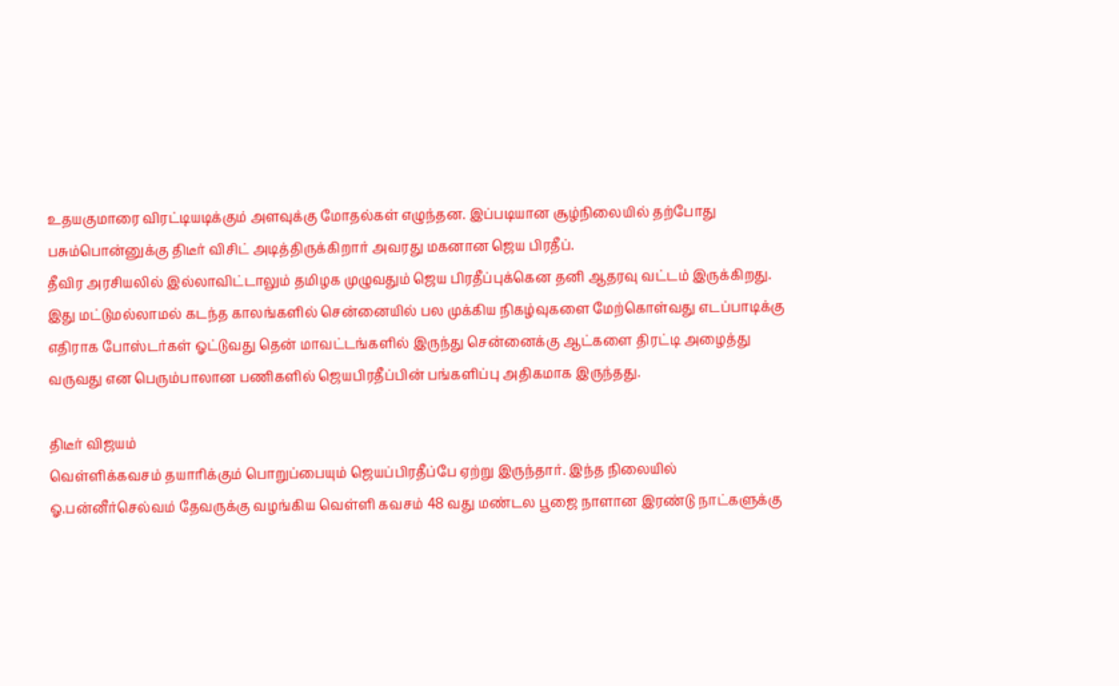உதயகுமாரை விரட்டியடிக்கும் அளவுக்கு மோதல்கள் எழுந்தன. இப்படியான சூழ்நிலையில் தற்போது பசும்பொன்னுக்கு திடீர் விசிட் அடித்திருக்கிறார் அவரது மகனான ஜெய பிரதீப்.
தீவிர அரசியலில் இல்லாவிட்டாலும் தமிழக முழுவதும் ஜெய பிரதீப்புக்கென தனி ஆதரவு வட்டம் இருக்கிறது. இது மட்டுமல்லாமல் கடந்த காலங்களில் சென்னையில் பல முக்கிய நிகழ்வுகளை மேற்கொள்வது எடப்பாடிக்கு எதிராக போஸ்டர்கள் ஓட்டுவது தென் மாவட்டங்களில் இருந்து சென்னைக்கு ஆட்களை திரட்டி அழைத்து வருவது என பெரும்பாலான பணிகளில் ஜெயபிரதீப்பின் பங்களிப்பு அதிகமாக இருந்தது.

திடீர் விஜயம்
வெள்ளிக்கவசம் தயாரிக்கும் பொறுப்பையும் ஜெயப்பிரதீப்பே ஏற்று இருந்தார். இந்த நிலையில் ஓ.பன்னீர்செல்வம் தேவருக்கு வழங்கிய வெள்ளி கவசம் 48 வது மண்டல பூஜை நாளான இரண்டு நாட்களுக்கு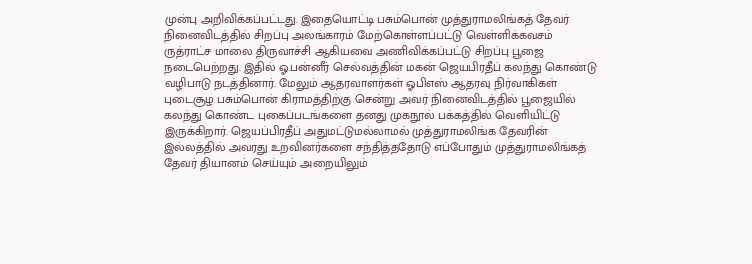முன்பு அறிவிக்கப்பட்டது. இதையொட்டி பசும்பொன் முத்துராமலிங்கத் தேவர் நினைவிடத்தில் சிறப்பு அலங்காரம் மேற்கொள்ளப்பட்டு வெள்ளிக்கவசம் ருத்ராட்ச மாலை திருவாச்சி ஆகியவை அணிவிக்கப்பட்டு சிறப்பு பூஜை நடைபெற்றது. இதில் ஓ.பன்னீர் செல்வத்தின் மகன் ஜெயபிரதீப் கலந்து கொண்டு வழிபாடு நடத்தினார். மேலும் ஆதரவாளர்கள் ஓபிஎஸ் ஆதரவு நிர்வாகிகள் புடைசூழ பசும்பொன் கிராமத்திற்கு சென்று அவர் நினைவிடத்தில் பூஜையில் கலந்து கொண்ட புகைப்படங்களை தனது முகநூல் பக்கத்தில் வெளியிட்டு இருக்கிறார். ஜெயப்பிரதீப் அதுமட்டுமல்லாமல் முத்துராமலிங்க தேவரின் இல்லத்தில் அவரது உறவினர்களை சந்தித்ததோடு எப்போதும் முத்துராமலிங்கத் தேவர் தியானம் செய்யும் அறையிலும்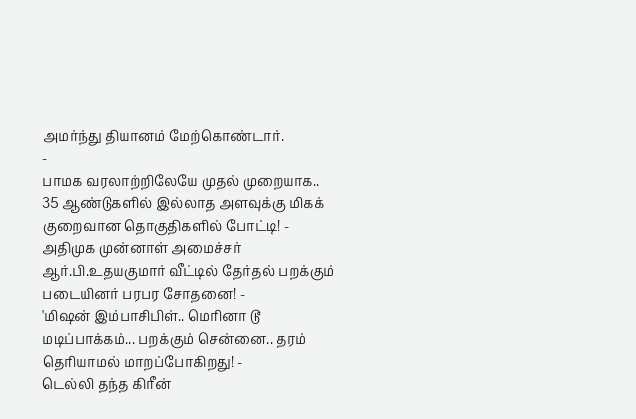அமர்ந்து தியானம் மேற்கொண்டார்.
-
பாமக வரலாற்றிலேயே முதல் முறையாக.. 35 ஆண்டுகளில் இல்லாத அளவுக்கு மிகக் குறைவான தொகுதிகளில் போட்டி! -
அதிமுக முன்னாள் அமைச்சர் ஆர்.பி.உதயகுமார் வீட்டில் தேர்தல் பறக்கும் படையினர் பரபர சோதனை! -
'மிஷன் இம்பாசிபிள்.. மெரினா டூ மடிப்பாக்கம்... பறக்கும் சென்னை.. தரம் தெரியாமல் மாறப்போகிறது! -
டெல்லி தந்த கிரீன்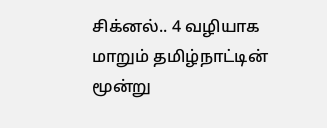சிக்னல்.. 4 வழியாக மாறும் தமிழ்நாட்டின் மூன்று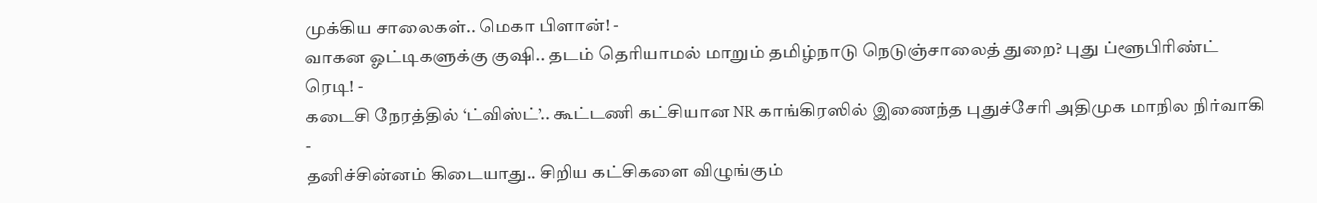முக்கிய சாலைகள்.. மெகா பிளான்! -
வாகன ஓட்டிகளுக்கு குஷி.. தடம் தெரியாமல் மாறும் தமிழ்நாடு நெடுஞ்சாலைத் துறை? புது ப்ளூபிரிண்ட் ரெடி! -
கடைசி நேரத்தில் ‘ட்விஸ்ட்’.. கூட்டணி கட்சியான NR காங்கிரஸில் இணைந்த புதுச்சேரி அதிமுக மாநில நிர்வாகி -
தனிச்சின்னம் கிடையாது.. சிறிய கட்சிகளை விழுங்கும்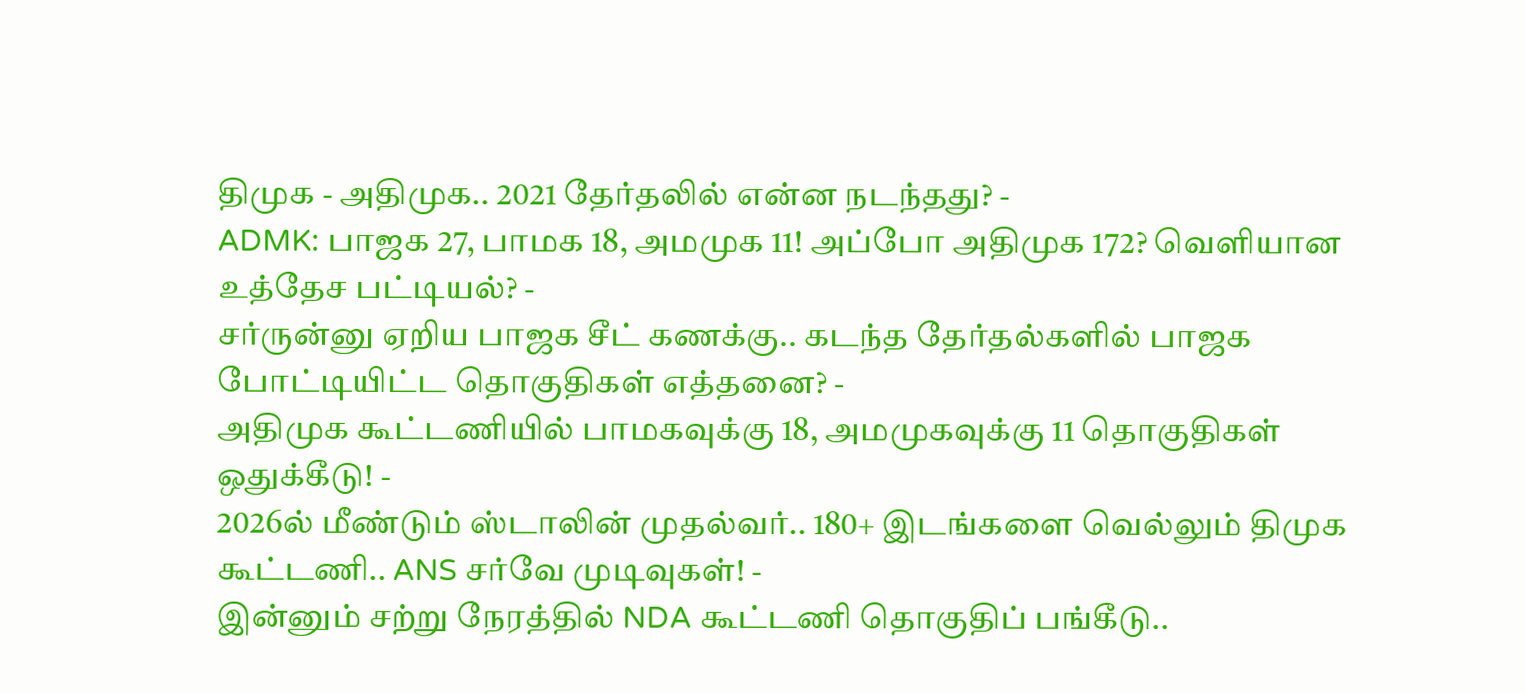திமுக - அதிமுக.. 2021 தேர்தலில் என்ன நடந்தது? -
ADMK: பாஜக 27, பாமக 18, அமமுக 11! அப்போ அதிமுக 172? வெளியான உத்தேச பட்டியல்? -
சர்ருன்னு ஏறிய பாஜக சீட் கணக்கு.. கடந்த தேர்தல்களில் பாஜக போட்டியிட்ட தொகுதிகள் எத்தனை? -
அதிமுக கூட்டணியில் பாமகவுக்கு 18, அமமுகவுக்கு 11 தொகுதிகள் ஒதுக்கீடு! -
2026ல் மீண்டும் ஸ்டாலின் முதல்வர்.. 180+ இடங்களை வெல்லும் திமுக கூட்டணி.. ANS சர்வே முடிவுகள்! -
இன்னும் சற்று நேரத்தில் NDA கூட்டணி தொகுதிப் பங்கீடு..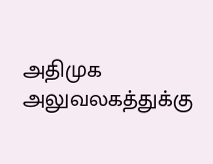அதிமுக அலுவலகத்துக்கு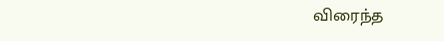விரைந்த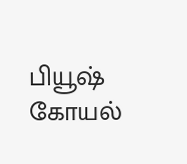பியூஷ் கோயல்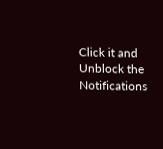Click it and Unblock the Notifications